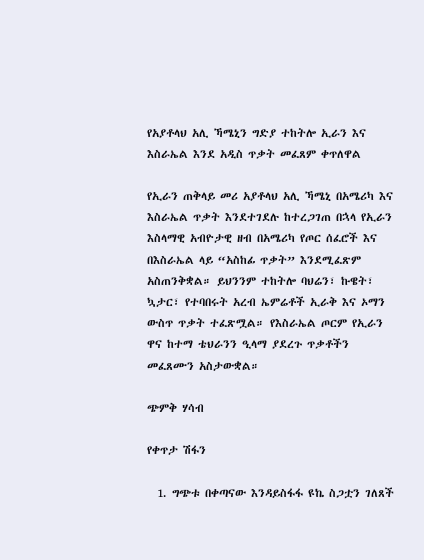የአያቶላህ አሊ ኻሜኒን ግድያ ተከትሎ ኢራን እና እስራኤል እንደ አዲስ ጥቃት መፈጸም ቀጥለዋል

የኢራን ጠቅላይ መሪ አያቶላህ አሊ ኻሜኒ በአሜሪካ እና እስራኤል ጥቃት እንደተገደሉ ከተረጋገጠ በኋላ የኢራን እስላማዊ አብዮታዊ ዘብ በአሜሪካ የጦር ሰፈሮች እና በእስራኤል ላይ “አስከፊ ጥቃት” እንደሚፈጽም አስጠንቅቋል። ይህንንም ተከትሎ ባህሬን፣ ኩዌት፣ ኳታር፣ የተባበሩት አረብ ኤምሬቶች ኢራቅ እና ኦማን ውስጥ ጥቃት ተፈጽሟል። የእስራኤል ጦርም የኢራን ዋና ከተማ ቴህራንን ዒላማ ያደረጉ ጥቃቶችን መፈጸሙን አስታውቋል።

ጭምቅ ሃሳብ

የቀጥታ ሽፋን

  1. ግጭቱ በቀጣናው እንዳይስፋፋ ዩኬ ስጋቷን ገለጸች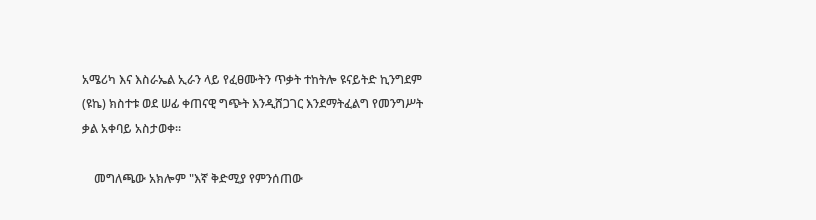አሜሪካ እና እስራኤል ኢራን ላይ የፈፀሙትን ጥቃት ተከትሎ ዩናይትድ ኪንግደም (ዩኬ) ክስተቱ ወደ ሠፊ ቀጠናዊ ግጭት እንዲሸጋገር እንደማትፈልግ የመንግሥት ቃል አቀባይ አስታወቀ።

    መግለጫው አክሎም "እኛ ቅድሚያ የምንሰጠው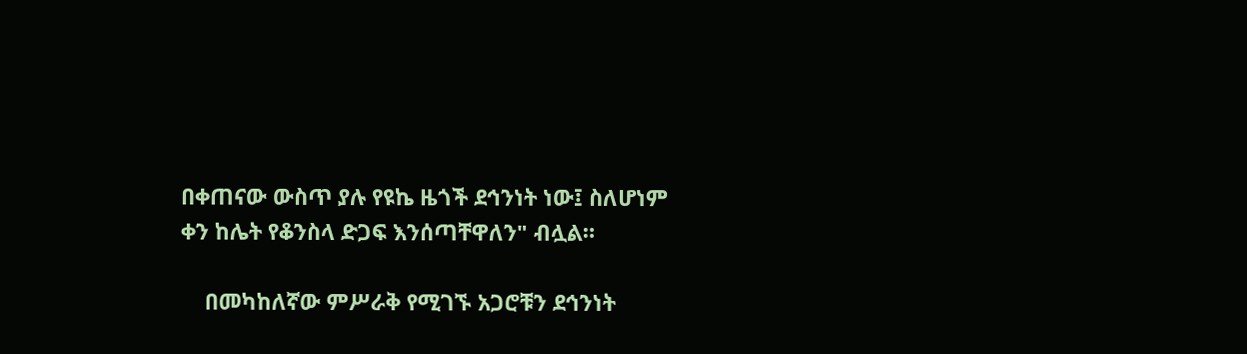በቀጠናው ውስጥ ያሉ የዩኬ ዜጎች ደኅንነት ነው፤ ስለሆነም ቀን ከሌት የቆንስላ ድጋፍ እንሰጣቸዋለን" ብሏል።

    በመካከለኛው ምሥራቅ የሚገኙ አጋሮቹን ደኅንነት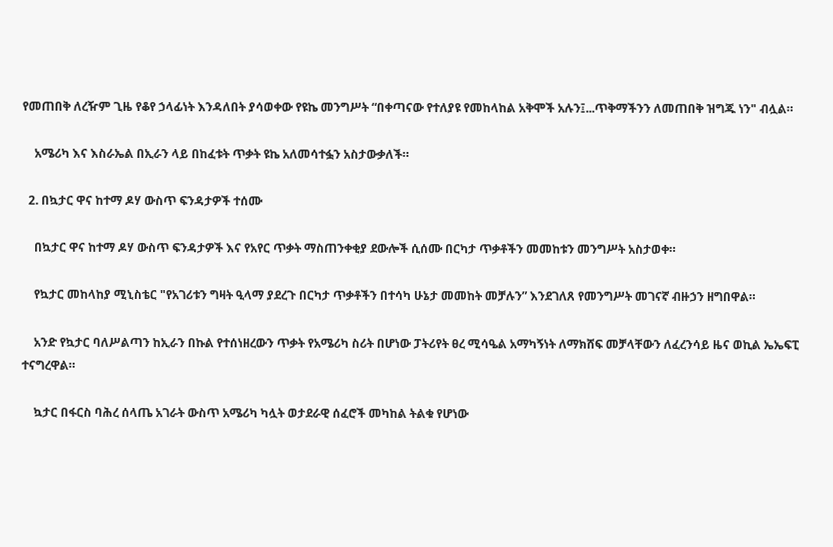የመጠበቅ ለረዥም ጊዜ የቆየ ኃላፊነት እንዳለበት ያሳወቀው የዩኬ መንግሥት “በቀጣናው የተለያዩ የመከላከል አቅሞች አሉን፤...ጥቅማችንን ለመጠበቅ ዝግጁ ነን" ብሏል።

    አሜሪካ እና እስራኤል በኢራን ላይ በከፈቱት ጥቃት ዩኬ አለመሳተፏን አስታውቃለች።

  2. በኳታር ዋና ከተማ ዶሃ ውስጥ ፍንዳታዎች ተሰሙ

    በኳታር ዋና ከተማ ዶሃ ውስጥ ፍንዳታዎች እና የአየር ጥቃት ማስጠንቀቂያ ደውሎች ሲሰሙ በርካታ ጥቃቶችን መመከቱን መንግሥት አስታወቀ።

    የኳታር መከላከያ ሚኒስቴር "የአገሪቱን ግዛት ዒላማ ያደረጉ በርካታ ጥቃቶችን በተሳካ ሁኔታ መመከት መቻሉን” እንደገለጸ የመንግሥት መገናኛ ብዙኃን ዘግበዋል።

    አንድ የኳታር ባለሥልጣን ከኢራን በኩል የተሰነዘረውን ጥቃት የአሜሪካ ስሪት በሆነው ፓትሪየት ፀረ ሚሳዔል አማካኝነት ለማክሸፍ መቻላቸውን ለፈረንሳይ ዜና ወኪል ኤኤፍፒ ተናግረዋል።

    ኳታር በፋርስ ባሕረ ሰላጤ አገራት ውስጥ አሜሪካ ካሏት ወታደራዊ ሰፈሮች መካከል ትልቁ የሆነው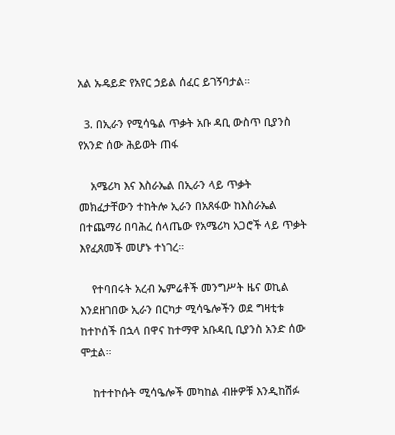አል ኡዴይድ የአየር ኃይል ሰፈር ይገኝባታል።

  3. በኢራን የሚሳዔል ጥቃት አቡ ዳቢ ውስጥ ቢያንስ የአንድ ሰው ሕይወት ጠፋ

    አሜሪካ እና እስራኤል በኢራን ላይ ጥቃት መክፈታቸውን ተከትሎ ኢራን በአጸፋው ከእስራኤል በተጨማሪ በባሕረ ሰላጤው የአሜሪካ አጋሮች ላይ ጥቃት እየፈጸመች መሆኑ ተነገረ።

    የተባበሩት አረብ ኤምሬቶች መንግሥት ዜና ወኪል እንደዘገበው ኢራን በርካታ ሚሳዔሎችን ወደ ግዛቲቱ ከተኮሰች በኋላ በዋና ከተማዋ አቡዳቢ ቢያንስ አንድ ሰው ሞቷል።

    ከተተኮሱት ሚሳዔሎች መካከል ብዙዎቹ እንዲከሽፉ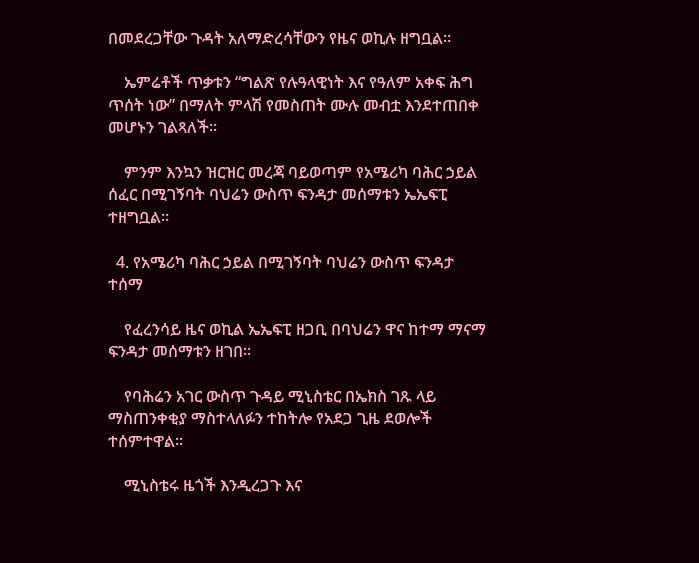በመደረጋቸው ጉዳት አለማድረሳቸውን የዜና ወኪሉ ዘግቧል።

    ኤምሬቶች ጥቃቱን “ግልጽ የሉዓላዊነት እና የዓለም አቀፍ ሕግ ጥሰት ነው” በማለት ምላሽ የመስጠት ሙሉ መብቷ እንደተጠበቀ መሆኑን ገልጻለች።

    ምንም እንኳን ዝርዝር መረጃ ባይወጣም የአሜሪካ ባሕር ኃይል ሰፈር በሚገኝባት ባህሬን ውስጥ ፍንዳታ መሰማቱን ኤኤፍፒ ተዘግቧል።

  4. የአሜሪካ ባሕር ኃይል በሚገኝባት ባህሬን ውስጥ ፍንዳታ ተሰማ

    የፈረንሳይ ዜና ወኪል ኤኤፍፒ ዘጋቢ በባህሬን ዋና ከተማ ማናማ ፍንዳታ መሰማቱን ዘገበ።

    የባሕሬን አገር ውስጥ ጉዳይ ሚኒስቴር በኤክስ ገጹ ላይ ማስጠንቀቂያ ማስተላለፉን ተከትሎ የአደጋ ጊዜ ደወሎች ተሰምተዋል።

    ሚኒስቴሩ ዜጎች እንዲረጋጉ እና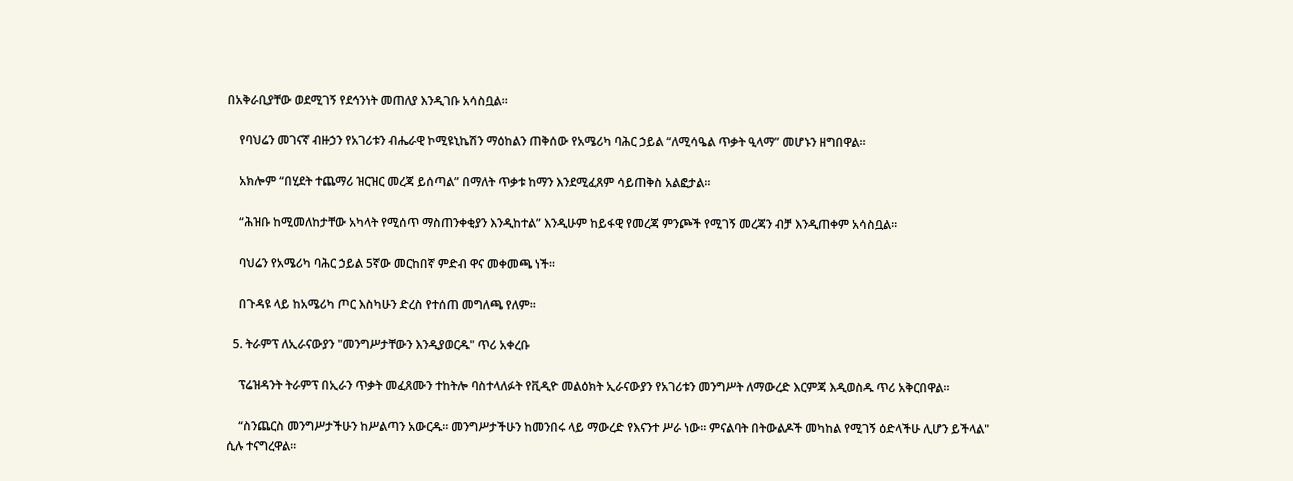በአቅራቢያቸው ወደሚገኝ የደኅንነት መጠለያ እንዲገቡ አሳስቧል።

    የባህሬን መገናኛ ብዙኃን የአገሪቱን ብሔራዊ ኮሚዩኒኬሽን ማዕከልን ጠቅሰው የአሜሪካ ባሕር ኃይል “ለሚሳዔል ጥቃት ዒላማ” መሆኑን ዘግበዋል።

    አክሎም “በሂደት ተጨማሪ ዝርዝር መረጃ ይሰጣል” በማለት ጥቃቱ ከማን እንደሚፈጸም ሳይጠቅስ አልፎታል።

    “ሕዝቡ ከሚመለከታቸው አካላት የሚሰጥ ማስጠንቀቂያን እንዲከተል” እንዲሁም ከይፋዊ የመረጃ ምንጮች የሚገኝ መረጃን ብቻ እንዲጠቀም አሳስቧል።

    ባህሬን የአሜሪካ ባሕር ኃይል 5ኛው መርከበኛ ምድብ ዋና መቀመጫ ነች።

    በጉዳዩ ላይ ከአሜሪካ ጦር እስካሁን ድረስ የተሰጠ መግለጫ የለም።

  5. ትራምፕ ለኢራናውያን "መንግሥታቸውን እንዲያወርዱ" ጥሪ አቀረቡ

    ፕሬዝዳንት ትራምፕ በኢራን ጥቃት መፈጸሙን ተከትሎ ባስተላለፉት የቪዲዮ መልዕክት ኢራናውያን የአገሪቱን መንግሥት ለማውረድ እርምጃ እዲወስዱ ጥሪ አቅርበዋል።

    “ስንጨርስ መንግሥታችሁን ከሥልጣን አውርዱ። መንግሥታችሁን ከመንበሩ ላይ ማውረድ የእናንተ ሥራ ነው። ምናልባት በትውልዶች መካከል የሚገኝ ዕድላችሁ ሊሆን ይችላል" ሲሉ ተናግረዋል።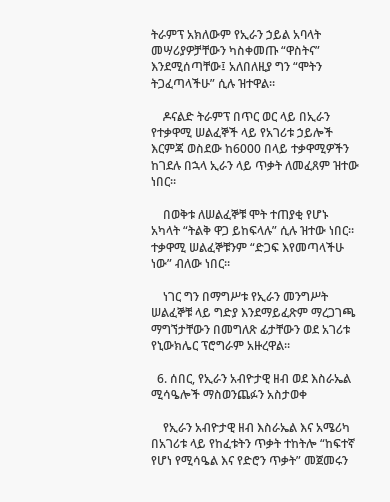ትራምፕ አክለውም የኢራን ኃይል አባላት መሣሪያዎቻቸውን ካስቀመጡ “ዋስትና” እንደሚሰጣቸው፤ አለበለዚያ ግን “ሞትን ትጋፈጣላችሁ” ሲሉ ዝተዋል።

    ዶናልድ ትራምፕ በጥር ወር ላይ በኢራን የተቃዋሚ ሠልፈኞች ላይ የአገሪቱ ኃይሎች እርምጃ ወስደው ከ6000 በላይ ተቃዋሚዎችን ከገደሉ በኋላ ኢራን ላይ ጥቃት ለመፈጸም ዝተው ነበር።

    በወቅቱ ለሠልፈኞቹ ሞት ተጠያቂ የሆኑ አካላት “ትልቅ ዋጋ ይከፍላሉ” ሲሉ ዝተው ነበር። ተቃዋሚ ሠልፈኞቹንም “ድጋፍ እየመጣላችሁ ነው” ብለው ነበር።

    ነገር ግን በማግሥቱ የኢራን መንግሥት ሠልፈኞቹ ላይ ግድያ እንደማይፈጽም ማረጋገጫ ማግኘታቸውን በመግለጽ ፊታቸውን ወደ አገሪቱ የኒውክሌር ፕሮግራም አዙረዋል።

  6. ሰበር, የኢራን አብዮታዊ ዘብ ወደ እስራኤል ሚሳዔሎች ማስወንጨፉን አስታወቀ

    የኢራን አብዮታዊ ዘብ እስራኤል እና አሜሪካ በአገሪቱ ላይ የከፈቱትን ጥቃት ተከትሎ “ከፍተኛ የሆነ የሚሳዔል እና የድሮን ጥቃት” መጀመሩን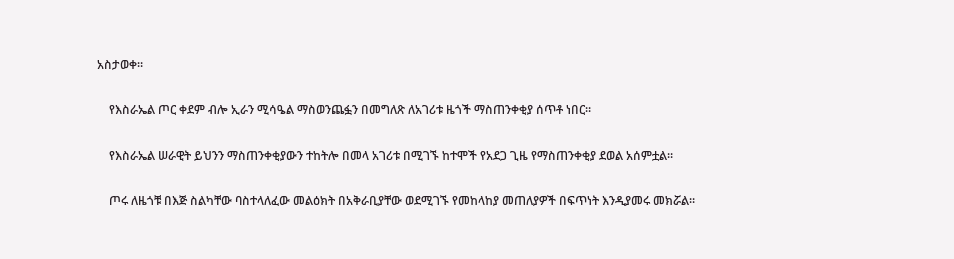አስታወቀ።

    የእስራኤል ጦር ቀደም ብሎ ኢራን ሚሳዔል ማስወንጨፏን በመግለጽ ለአገሪቱ ዜጎች ማስጠንቀቂያ ሰጥቶ ነበር።

    የእስራኤል ሠራዊት ይህንን ማስጠንቀቂያውን ተከትሎ በመላ አገሪቱ በሚገኙ ከተሞች የአደጋ ጊዜ የማስጠንቀቂያ ደወል አሰምቷል።

    ጦሩ ለዜጎቹ በእጅ ስልካቸው ባስተላለፈው መልዕክት በአቅራቢያቸው ወደሚገኙ የመከላከያ መጠለያዎች በፍጥነት እንዲያመሩ መክሯል።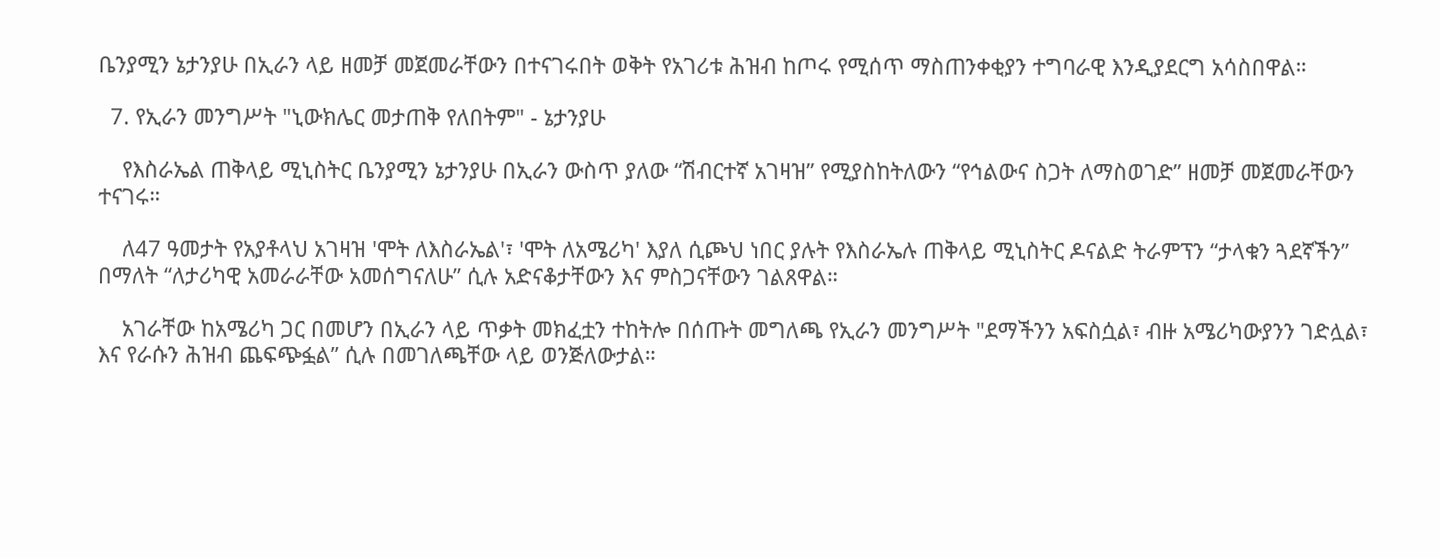ቤንያሚን ኔታንያሁ በኢራን ላይ ዘመቻ መጀመራቸውን በተናገሩበት ወቅት የአገሪቱ ሕዝብ ከጦሩ የሚሰጥ ማስጠንቀቂያን ተግባራዊ እንዲያደርግ አሳስበዋል።

  7. የኢራን መንግሥት "ኒውክሌር መታጠቅ የለበትም" - ኔታንያሁ

    የእስራኤል ጠቅላይ ሚኒስትር ቤንያሚን ኔታንያሁ በኢራን ውስጥ ያለው “ሽብርተኛ አገዛዝ” የሚያስከትለውን “የኅልውና ስጋት ለማስወገድ” ዘመቻ መጀመራቸውን ተናገሩ።

    ለ47 ዓመታት የአያቶላህ አገዛዝ 'ሞት ለእስራኤል'፣ 'ሞት ለአሜሪካ' እያለ ሲጮህ ነበር ያሉት የእስራኤሉ ጠቅላይ ሚኒስትር ዶናልድ ትራምፕን “ታላቁን ጓደኛችን” በማለት “ለታሪካዊ አመራራቸው አመሰግናለሁ” ሲሉ አድናቆታቸውን እና ምስጋናቸውን ገልጸዋል።

    አገራቸው ከአሜሪካ ጋር በመሆን በኢራን ላይ ጥቃት መክፈቷን ተከትሎ በሰጡት መግለጫ የኢራን መንግሥት "ደማችንን አፍስሷል፣ ብዙ አሜሪካውያንን ገድሏል፣ እና የራሱን ሕዝብ ጨፍጭፏል” ሲሉ በመገለጫቸው ላይ ወንጅለውታል።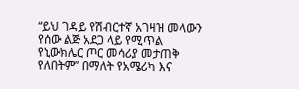“ይህ ገዳይ የሽብርተኛ አገዛዝ መላውን የሰው ልጅ አደጋ ላይ የሚጥል የኒውክሌር ጦር መሳሪያ መታጠቅ የለበትም” በማለት የአሜሪካ እና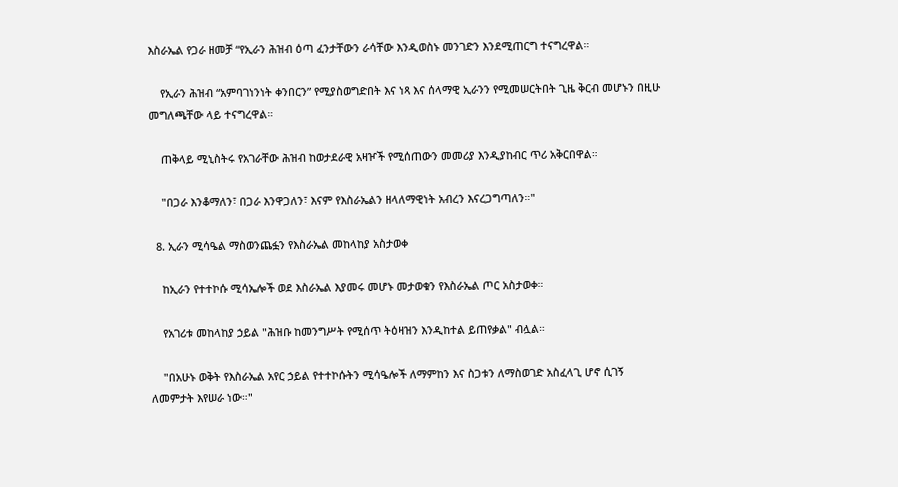እስራኤል የጋራ ዘመቻ “የኢራን ሕዝብ ዕጣ ፈንታቸውን ራሳቸው እንዲወስኑ መንገድን እንደሚጠርግ ተናግረዋል።

    የኢራን ሕዝብ “አምባገነንነት ቀንበርን” የሚያስወግድበት እና ነጻ እና ሰላማዊ ኢራንን የሚመሠርትበት ጊዜ ቅርብ መሆኑን በዚሁ መግለጫቸው ላይ ተናግረዋል።

    ጠቅላይ ሚኒስትሩ የአገራቸው ሕዝብ ከወታደራዊ አዛዦች የሚሰጠውን መመሪያ እንዲያከብር ጥሪ አቅርበዋል።

    "በጋራ እንቆማለን፣ በጋራ እንዋጋለን፣ እናም የእስራኤልን ዘላለማዊነት አብረን እናረጋግጣለን።"

  8. ኢራን ሚሳዔል ማስወንጨፏን የእስራኤል መከላከያ አስታወቀ

    ከኢራን የተተኮሱ ሚሳኤሎች ወደ እስራኤል እያመሩ መሆኑ መታወቁን የእስራኤል ጦር አስታወቀ።

    የአገሪቱ መከላከያ ኃይል "ሕዝቡ ከመንግሥት የሚሰጥ ትዕዛዝን እንዲከተል ይጠየቃል" ብሏል።

    "በአሁኑ ወቅት የእስራኤል አየር ኃይል የተተኮሱትን ሚሳዔሎች ለማምከን እና ስጋቱን ለማስወገድ አስፈላጊ ሆኖ ሲገኝ ለመምታት እየሠራ ነው።"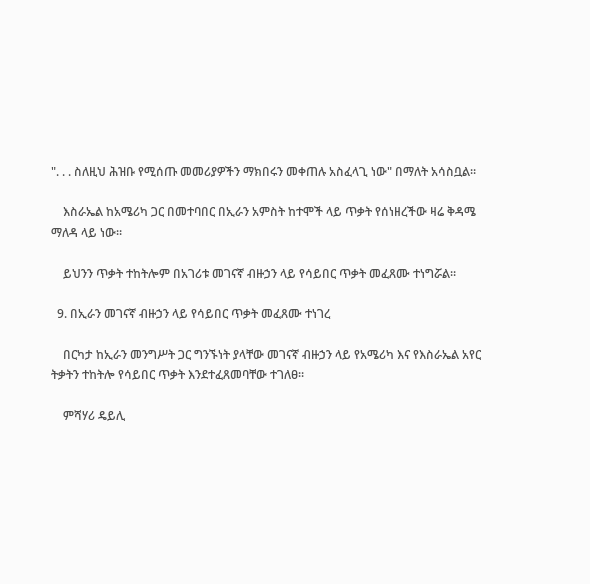". . . ስለዚህ ሕዝቡ የሚሰጡ መመሪያዎችን ማክበሩን መቀጠሉ አስፈላጊ ነው" በማለት አሳስቧል።

    እስራኤል ከአሜሪካ ጋር በመተባበር በኢራን አምስት ከተሞች ላይ ጥቃት የሰነዘረችው ዛሬ ቅዳሜ ማለዳ ላይ ነው።

    ይህንን ጥቃት ተከትሎም በአገሪቱ መገናኛ ብዙኃን ላይ የሳይበር ጥቃት መፈጸሙ ተነግሯል።

  9. በኢራን መገናኛ ብዙኃን ላይ የሳይበር ጥቃት መፈጸሙ ተነገረ

    በርካታ ከኢራን መንግሥት ጋር ግንኙነት ያላቸው መገናኛ ብዙኃን ላይ የአሜሪካ እና የእስራኤል አየር ትቃትን ተከትሎ የሳይበር ጥቃት እንደተፈጸመባቸው ተገለፀ።

    ምሻሃሪ ዴይሊ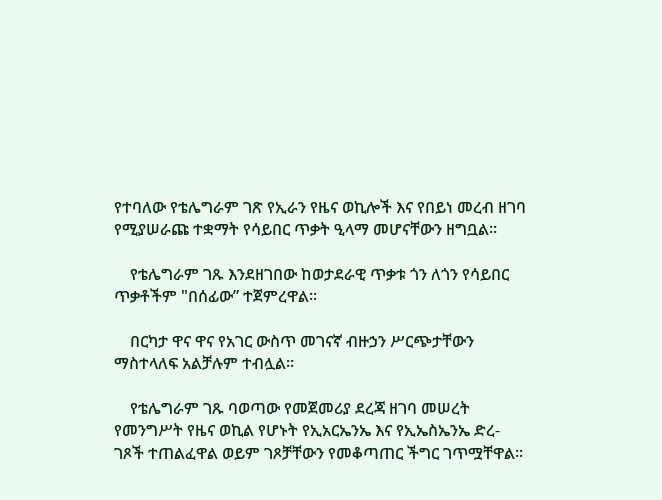የተባለው የቴሌግራም ገጽ የኢራን የዜና ወኪሎች እና የበይነ መረብ ዘገባ የሚያሠራጩ ተቋማት የሳይበር ጥቃት ዒላማ መሆናቸውን ዘግቧል።

    የቴሌግራም ገጹ እንደዘገበው ከወታደራዊ ጥቃቱ ጎን ለጎን የሳይበር ጥቃቶችም "በሰፊው” ተጀምረዋል።

    በርካታ ዋና ዋና የአገር ውስጥ መገናኛ ብዙኃን ሥርጭታቸውን ማስተላለፍ አልቻሉም ተብሏል።

    የቴሌግራም ገጹ ባወጣው የመጀመሪያ ደረጃ ዘገባ መሠረት የመንግሥት የዜና ወኪል የሆኑት የኢአርኤንኤ እና የኢኤስኤንኤ ድረ-ገጾች ተጠልፈዋል ወይም ገጾቻቸውን የመቆጣጠር ችግር ገጥሟቸዋል።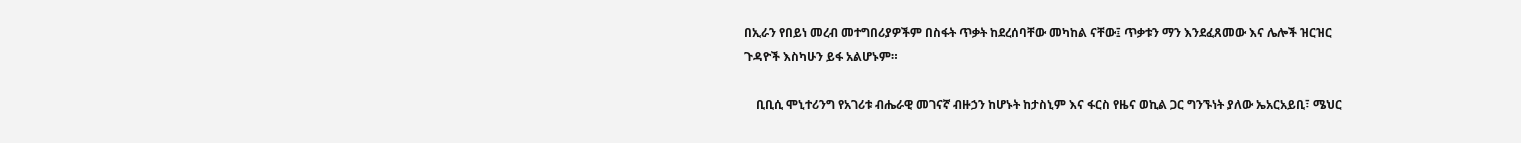በኢራን የበይነ መረብ መተግበሪያዎችም በስፋት ጥቃት ከደረሰባቸው መካከል ናቸው፤ ጥቃቱን ማን እንደፈጸመው እና ሌሎች ዝርዝር ጉዳዮች እስካሁን ይፋ አልሆኑም።

    ቢቢሲ ሞኒተሪንግ የአገሪቱ ብሔራዊ መገናኛ ብዙኃን ከሆኑት ከታስኒም እና ፋርስ የዜና ወኪል ጋር ግንኙነት ያለው ኤአርአይቢ፣ ሜህር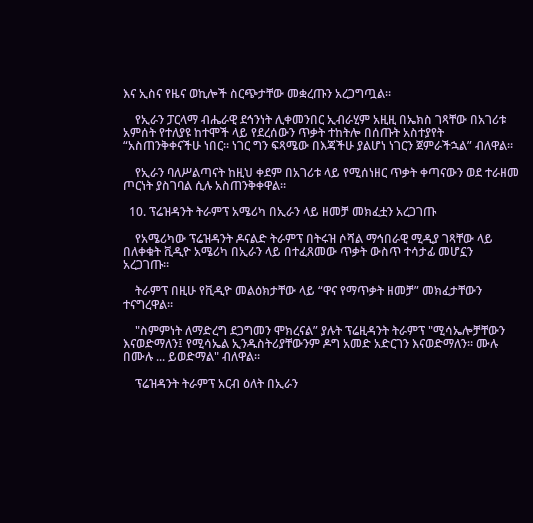እና ኢስና የዜና ወኪሎች ስርጭታቸው መቋረጡን አረጋግጧል።

    የኢራን ፓርላማ ብሔራዊ ደኅንነት ሊቀመንበር ኢብራሂም አዚዚ በኤክስ ገጻቸው በአገሪቱ አምሰት የተለያዩ ከተሞች ላይ የደረሰውን ጥቃት ተከትሎ በሰጡት አስተያየት “አስጠንቅቀናችሁ ነበር። ነገር ግን ፍጻሜው በእጃችሁ ያልሆነ ነገርን ጀምራችኋል” ብለዋል።

    የኢራን ባለሥልጣናት ከዚህ ቀደም በአገሪቱ ላይ የሚሰነዘር ጥቃት ቀጣናውን ወደ ተራዘመ ጦርነት ያስገባል ሲሉ አስጠንቅቀዋል።

  10. ፕሬዝዳንት ትራምፕ አሜሪካ በኢራን ላይ ዘመቻ መክፈቷን አረጋገጡ

    የአሜሪካው ፕሬዝዳንት ዶናልድ ትራምፕ በትሩዝ ሶሻል ማኅበራዊ ሚዲያ ገጻቸው ላይ በለቀቁት ቪዲዮ አሜሪካ በኢራን ላይ በተፈጸመው ጥቃት ውስጥ ተሳታፊ መሆኗን አረጋገጡ።

    ትራምፕ በዚሁ የቪዲዮ መልዕክታቸው ላይ “ዋና የማጥቃት ዘመቻ” መክፈታቸውን ተናግረዋል።

    "ስምምነት ለማድረግ ደጋግመን ሞክረናል” ያሉት ፕሬዚዳንት ትራምፕ "ሚሳኤሎቻቸውን እናወድማለን፤ የሚሳኤል ኢንዱስትሪያቸውንም ዶግ አመድ አድርገን እናወድማለን። ሙሉ በሙሉ ... ይወድማል" ብለዋል።

    ፕሬዝዳንት ትራምፕ አርብ ዕለት በኢራን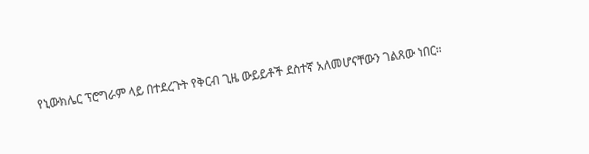የኒውክሌር ፕሮግራም ላይ በተደረጉት የቅርብ ጊዜ ውይይቶች ደስተኛ አለመሆናቸውን ገልጸው ነበር።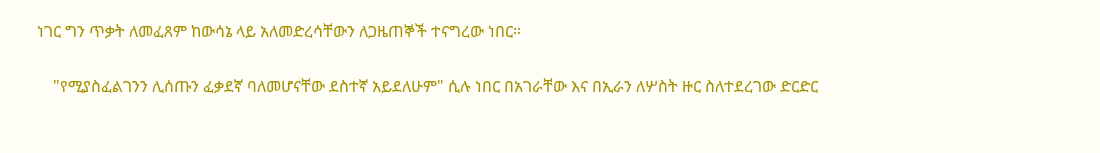ነገር ግን ጥቃት ለመፈጸም ከውሳኔ ላይ አለመድረሳቸውን ለጋዜጠኞች ተናግረው ነበር።

    "የሚያስፈልገንን ሊሰጡን ፈቃደኛ ባለመሆናቸው ደስተኛ አይደለሁም" ሲሉ ነበር በአገራቸው እና በኢራን ለሦስት ዙር ስለተደረገው ድርድር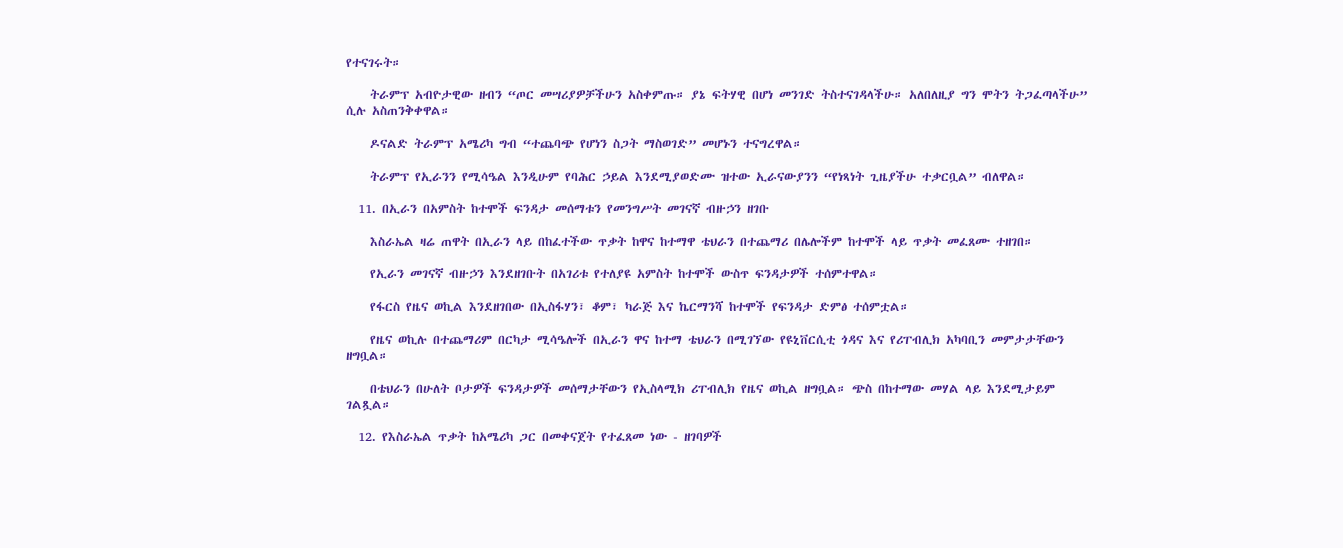የተናገሩት።

    ትራምፕ አብዮታዊው ዘብን “ጦር መሣሪያዎቻችሁን አስቀምጡ። ያኔ ፍትሃዊ በሆነ መንገድ ትስተናገዳላችሁ። አለበለዚያ ግን ሞትን ትጋፈጣላችሁ” ሲሉ አስጠንቅቀዋል።

    ዶናልድ ትራምፕ አሜሪካ ግብ “ተጨባጭ የሆነን ስጋት ማስወገድ” መሆኑን ተናግረዋል።

    ትራምፕ የኢራንን የሚሳዔል እንዲሁም የባሕር ኃይል እንደሚያወድሙ ዝተው ኢራናውያንን “የነጻነት ጊዜያችሁ ተቃርቧል” ብለዋል።

  11. በኢራን በአምስት ከተሞች ፍንዳታ መሰማቱን የመንግሥት መገናኛ ብዙኃን ዘገቡ

    እስራኤል ዛሬ ጠዋት በኢራን ላይ በከፈተችው ጥቃት ከዋና ከተማዋ ቴህራን በተጨማሪ በሌሎችም ከተሞች ላይ ጥቃት መፈጸሙ ተዘገበ።

    የኢራን መገናኛ ብዙኃን እንደዘገቡት በአገሪቱ የተለያዩ አምስት ከተሞች ውስጥ ፍንዳታዎች ተሰምተዋል።

    የፋርስ የዜና ወኪል እንደዘገበው በኢስፋሃን፣ ቆም፣ ካራጅ እና ኬርማንሻ ከተሞች የፍንዳታ ድምፅ ተሰምቷል።

    የዜና ወኪሉ በተጨማሪም በርካታ ሚሳዔሎች በኢራን ዋና ከተማ ቴህራን በሚገኘው የዩኒቨርሲቲ ጎዳና እና የሪፐብሊክ አካባቢን መምታታቸውን ዘግቧል።

    በቴህራን በሁለት ቦታዎች ፍንዳታዎች መሰማታቸውን የኢስላሚክ ሪፐብሊክ የዜና ወኪል ዘግቧል። ጭስ በከተማው መሃል ላይ እንደሚታይም ገልጿል።

  12. የእስራኤል ጥቃት ከአሜሪካ ጋር በመቀናጀት የተፈጸመ ነው - ዘገባዎች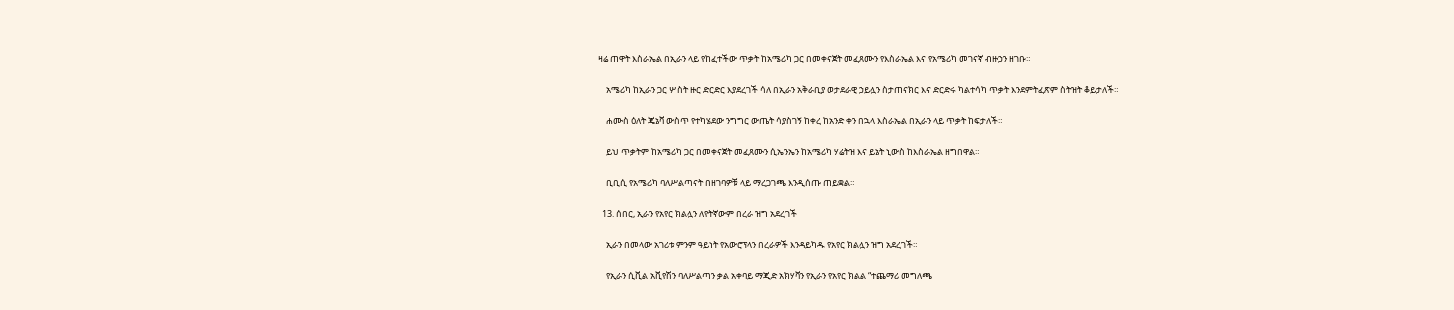ዛሬ ጠዋት እስራኤል በኢራን ላይ የከፈተችው ጥቃት ከአሜሪካ ጋር በመቀናጀት መፈጸሙን የእስራኤል እና የአሜሪካ መገናኛ ብዙኃን ዘገቡ።

    አሜሪካ ከኢራን ጋር ሦስት ዙር ድርድር እያደረገች ሳለ በኢራን አቅራቢያ ወታደራዊ ኃይሏን ስታጠናክር እና ድርድሩ ካልተሳካ ጥቃት እንደምትፈጽም ስትዝት ቆይታለች።

    ሐሙስ ዕለት ጄኔቫ ውስጥ የተካሄደው ንግግር ውጤት ሳያስገኝ ከቀረ ከአንድ ቀን በኋላ እስራኤል በኢራን ላይ ጥቃት ከፍታለች።

    ይህ ጥቃትም ከአሜሪካ ጋር በመቀናጀት መፈጸሙን ሲኤንኤን ከአሜሪካ ሃሬትዝ እና ይኔት ኒውስ ከእስራኤል ዘግበዋል።

    ቢቢሲ የአሜሪካ ባለሥልጣናት በዘገባዎቹ ላይ ማረጋገጫ እንዲሰጡ ጠይቋል።

  13. ሰበር, ኢራን የአየር ክልሏን ለየትኛውም በረራ ዝግ አደረገች

    ኢራን በመላው አገሪቱ ምንም ዓይነት የአውሮፕላን በረራዎች እንዳይካዱ የአየር ክልሏን ዝግ አደረገች።

    የኢራን ሲቪል አቪየሽን ባለሥልጣን ቃል አቀባይ ማጂድ አክሃቫን የኢራን የአየር ክልል “ተጨማሪ መግለጫ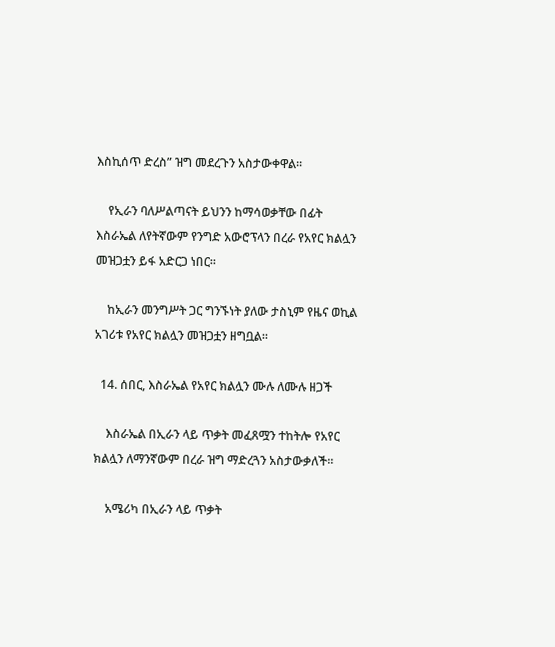እስኪሰጥ ድረስ” ዝግ መደረጉን አስታውቀዋል።

    የኢራን ባለሥልጣናት ይህንን ከማሳወቃቸው በፊት እስራኤል ለየትኛውም የንግድ አውሮፕላን በረራ የአየር ክልሏን መዝጋቷን ይፋ አድርጋ ነበር።

    ከኢራን መንግሥት ጋር ግንኙነት ያለው ታስኒም የዜና ወኪል አገሪቱ የአየር ክልሏን መዝጋቷን ዘግቧል።

  14. ሰበር, እስራኤል የአየር ክልሏን ሙሉ ለሙሉ ዘጋች

    እስራኤል በኢራን ላይ ጥቃት መፈጸሟን ተከትሎ የአየር ክልሏን ለማንኛውም በረራ ዝግ ማድረጓን አስታውቃለች።

    አሜሪካ በኢራን ላይ ጥቃት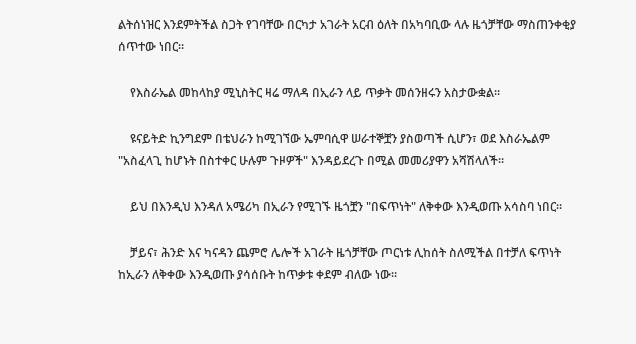ልትሰነዝር እንደምትችል ስጋት የገባቸው በርካታ አገራት አርብ ዕለት በአካባቢው ላሉ ዜጎቻቸው ማስጠንቀቂያ ሰጥተው ነበር።

    የእስራኤል መከላከያ ሚኒስትር ዛሬ ማለዳ በኢራን ላይ ጥቃት መሰንዘሩን አስታውቋል።

    ዩናይትድ ኪንግደም በቴህራን ከሚገኘው ኤምባሲዋ ሠራተኞቿን ያስወጣች ሲሆን፣ ወደ እስራኤልም "አስፈላጊ ከሆኑት በስተቀር ሁሉም ጉዞዎች" እንዳይደረጉ በሚል መመሪያዋን አሻሽላለች።

    ይህ በእንዲህ እንዳለ አሜሪካ በኢራን የሚገኙ ዜጎቿን "በፍጥነት" ለቅቀው እንዲወጡ አሳስባ ነበር።

    ቻይና፣ ሕንድ እና ካናዳን ጨምሮ ሌሎች አገራት ዜጎቻቸው ጦርነቱ ሊከሰት ስለሚችል በተቻለ ፍጥነት ከኢራን ለቅቀው እንዲወጡ ያሳሰቡት ከጥቃቱ ቀደም ብለው ነው።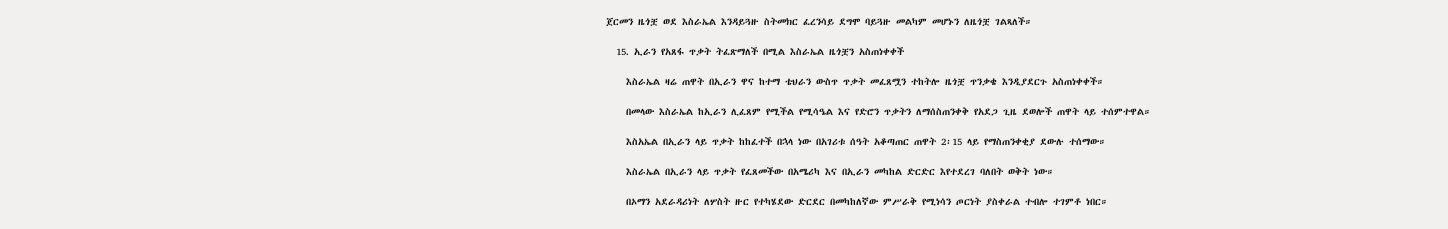ጀርመን ዜጎቿ ወደ እስራኤል እንዳይጓዙ ስትመክር ፈረንሳይ ደግሞ ባይጓዙ መልካም መሆኑን ለዜጎቿ ገልጻለች።

  15. ኢራን የአጸፋ ጥቃት ትፈጽማለች በሚል እስራኤል ዜጎቿን አስጠነቀቀች

    እስራኤል ዛሬ ጠዋት በኢራን ዋና ከተማ ቴህራን ውስጥ ጥቃት መፈጸሟን ተከትሎ ዜጎቿ ጥንቃቄ እንዲያደርጉ አስጠነቀቀች።

    በመላው እስራኤል ከኢራን ሊፈጸም የሚችል የሚሳዔል እና የድሮን ጥቃትን ለማሰስጠንቀቅ የአደጋ ጊዜ ደወሎች ጠዋት ላይ ተሰምተዋል።

    እስአኤል በኢራን ላይ ጥቃት ከከፈተች በኋላ ነው በአገሪቱ ሰዓት አቆጣጠር ጠዋት 2፡15 ላይ የማስጠንቀቂያ ደውሉ ተሰማው።

    እስራኤል በኢራን ላይ ጥቃት የፈጸመችው በአሜሪካ እና በኢራን መካከል ድርድር እየተደረገ ባለበት ወቅት ነው።

    በኦማን አደራዳሪነት ለሦስት ዙር የተካሄደው ድርደር በመካከለኛው ምሥራቅ የሚነሳን ጦርነት ያስቀራል ተብሎ ተገምቶ ነበር።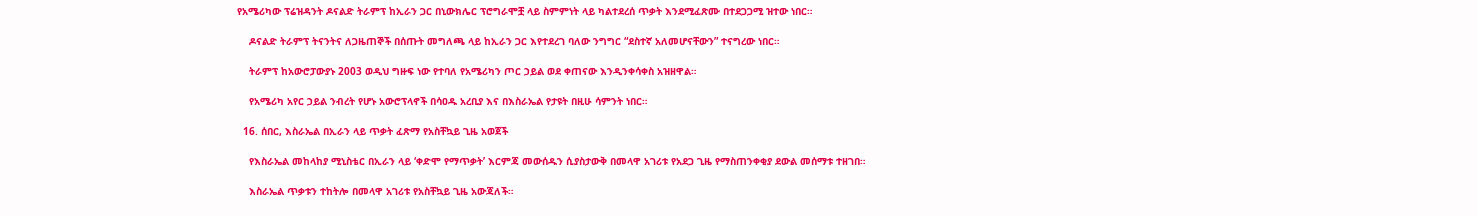የአሜሪካው ፕሬዝዳንት ዶናልድ ትራምፕ ከኢራን ጋር በኒውክሌር ፕሮግራሞቿ ላይ ስምምነት ላይ ካልተደረሰ ጥቃት እንደሚፈጽሙ በተደጋጋሚ ዝተው ነበር።

    ዶናልድ ትራምፕ ትናንትና ለጋዜጠኞች በሰጡት መግለጫ ላይ ከኢራን ጋር እየተደረገ ባለው ንግግር “ደስተኛ አለመሆናቸውን” ተናግረው ነበር።

    ትራምፕ ከአውሮፓውያኑ 2003 ወዲህ ግዙፍ ነው የተባለ የአሜሪካን ጦር ኃይል ወደ ቀጠናው እንዲንቀሳቀስ አዝዘዋል።

    የአሜሪካ አየር ኃይል ንብረት የሆኑ አውሮፕላኖች በሳዐዱ አረቢያ እና በእስራኤል የታዩት በዚሁ ሳምንት ነበር።

  16. ሰበር, እስራኤል በኢራን ላይ ጥቃት ፈጽማ የአስቸኳይ ጊዜ አወጀች

    የእስራኤል መከላከያ ሚኒስቴር በኢራን ላይ ‘ቀድሞ የማጥቃት’ እርምጃ መውሰዱን ሲያስታውቅ በመላዋ አገሪቱ የአደጋ ጊዜ የማስጠንቀቂያ ደውል መሰማቱ ተዘገበ።

    እስራኤል ጥቃቱን ተከትሎ በመላዋ አገሪቱ የአስቸኳይ ጊዜ አውጃለች።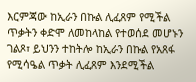እርምጃው ከኢራን በኩል ሊፈጸም የሚችል ጥቃትን ቀድሞ ለመከላከል የተወሰደ መሆኑን ገልጾ፣ ይህንን ተከትሎ ከኢራን በኩል የአጸፋ የሚሳዔል ጥቃት ሊፈጸም እንደሚችል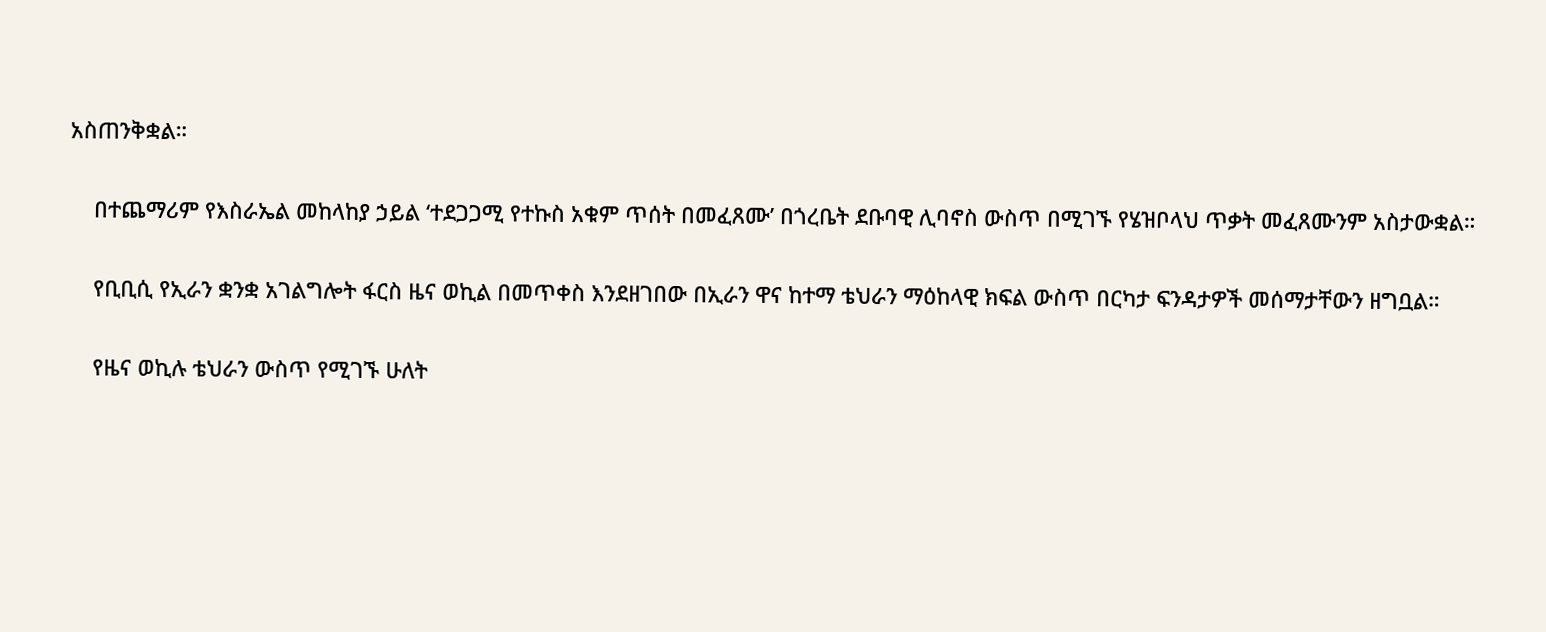አስጠንቅቋል።

    በተጨማሪም የእስራኤል መከላከያ ኃይል ‘ተደጋጋሚ የተኩስ አቁም ጥሰት በመፈጸሙ’ በጎረቤት ደቡባዊ ሊባኖስ ውስጥ በሚገኙ የሄዝቦላህ ጥቃት መፈጸሙንም አስታውቋል።

    የቢቢሲ የኢራን ቋንቋ አገልግሎት ፋርስ ዜና ወኪል በመጥቀስ እንደዘገበው በኢራን ዋና ከተማ ቴህራን ማዕከላዊ ክፍል ውስጥ በርካታ ፍንዳታዎች መሰማታቸውን ዘግቧል።

    የዜና ወኪሉ ቴህራን ውስጥ የሚገኙ ሁለት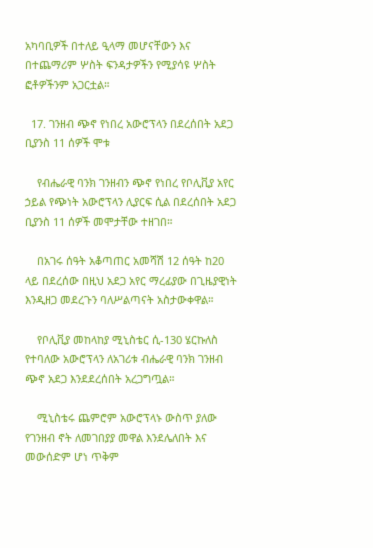አካባቢዎች በተለይ ዒላማ መሆናቸውን እና በተጨማሪም ሦስት ፍንዳታዎችን የሚያሳዩ ሦስት ፎቶዎችንም አጋርቷል።

  17. ገንዘብ ጭኖ የነበረ አውሮፕላን በደረሰበት አደጋ ቢያንስ 11 ሰዎች ሞቱ

    የብሔራዊ ባንክ ገንዘብን ጭኖ የነበረ የቦሊቪያ አየር ኃይል የጭነት አውሮፕላን ሊያርፍ ሲል በደረሰበት አደጋ ቢያንስ 11 ሰዎች መሞታቸው ተዘገበ።

    በአገሩ ሰዓት አቆጣጠር አመሻሽ 12 ሰዓት ከ20 ላይ በደረሰው በዚህ አደጋ አየር ማረፊያው በጊዜያዊነት እንዲዘጋ መደረጉን ባለሥልጣናት አስታውቀዋል።

    የቦሊቪያ መከላከያ ሚኒስቴር ሲ-130 ሄርኩለስ የተባለው አውሮፕላን ለአገሪቱ ብሔራዊ ባንክ ገንዘብ ጭኖ አደጋ እንደደረሰበት አረጋግጧል።

    ሚኒስቴሩ ጨምሮም አውሮፕላኑ ውስጥ ያለው የገንዘብ ኖት ለመገበያያ መዋል እንደሌለበት እና መውሰድም ሆነ ጥቅም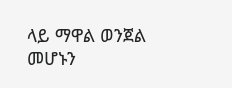ላይ ማዋል ወንጀል መሆኑን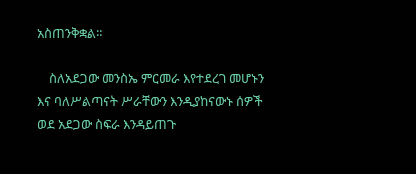አስጠንቅቋል።

    ስለአደጋው መንስኤ ምርመራ እየተደረገ መሆኑን እና ባለሥልጣናት ሥራቸውን እንዲያከናውኑ ሰዎች ወደ አደጋው ስፍራ እንዳይጠጉ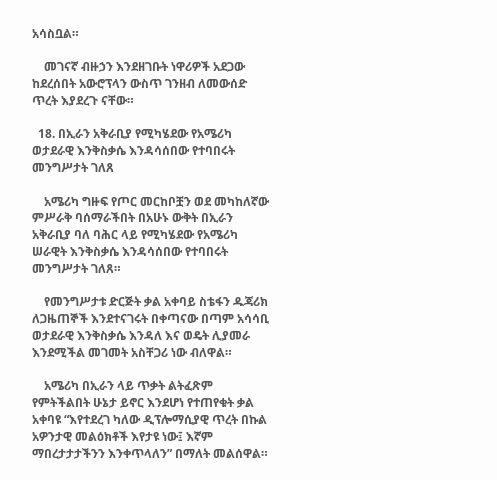አሳስቧል።

    መገናኛ ብዙኃን እንደዘገቡት ነዋሪዎች አደጋው ከደረሰበት አውሮፕላን ውስጥ ገንዘብ ለመውሰድ ጥረት እያደረጉ ናቸው።

  18. በኢራን አቅራቢያ የሚካሄደው የአሜሪካ ወታደራዊ እንቅስቃሴ እንዳሳሰበው የተባበሩት መንግሥታት ገለጸ

    አሜሪካ ግዙፍ የጦር መርከቦቿን ወደ መካከለኛው ምሥራቅ ባሰማራችበት በአሁኑ ውቅት በኢራን አቅራቢያ ባለ ባሕር ላይ የሚካሄደው የአሜሪካ ሠራዊት እንቅስቃሴ እንዳሳሰበው የተባበሩት መንግሥታት ገለጸ።

    የመንግሥታቱ ድርጅት ቃል አቀባይ ስቴፋን ዱጃሪክ ለጋዜጠኞች እንደተናገሩት በቀጣናው በጣም አሳሳቢ ወታደራዊ እንቅስቃሴ እንዳለ እና ወዴት ሊያመራ እንደሚችል መገመት አስቸጋሪ ነው ብለዋል።

    አሜሪካ በኢራን ላይ ጥቃት ልትፈጽም የምትችልበት ሁኔታ ይኖር እንደሆነ የተጠየቁት ቃል አቀባዩ “እየተደረገ ካለው ዲፕሎማሲያዊ ጥረት በኩል አዎንታዊ መልዕክቶች እየታዩ ነው፤ እኛም ማበረታታታችንን እንቀጥላለን” በማለት መልሰዋል።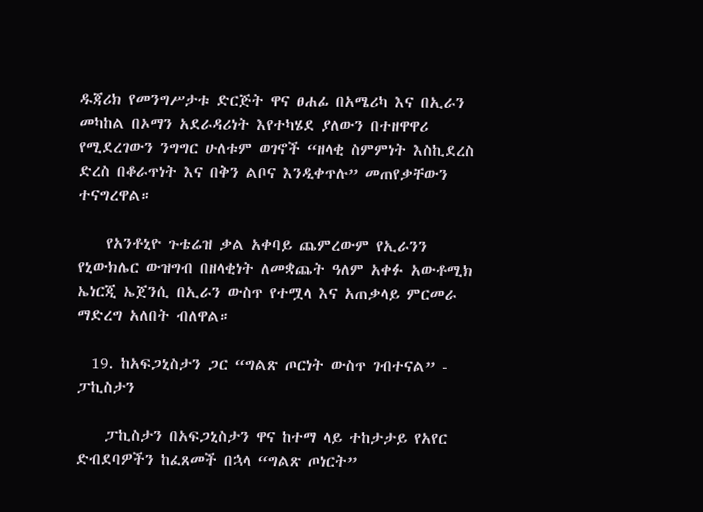ዱጃሪክ የመንግሥታቱ ድርጅት ዋና ፀሐፊ በአሜሪካ እና በኢራን መካከል በኦማን አደራዳሪነት እየተካሄደ ያለውን በተዘዋዋሪ የሚደረገውን ንግግር ሁለቱም ወገኖች “ዘላቂ ስምምነት እስኪደረስ ድረስ በቆራጥነት እና በቅን ልቦና እንዲቀጥሉ” መጠየቃቸውን ተናግረዋል።

    የአንቶኒዮ ጉቴሬዝ ቃል አቀባይ ጨምረውም የኢራንን የኒውክሌር ውዝግብ በዘላቂነት ለመቋጨት ዓለም አቀፉ አውቶሚክ ኤነርጂ ኤጀንሲ በኢራን ውስጥ የተሟላ እና አጠቃላይ ምርመራ ማድረግ አለበት ብለዋል።

  19. ከአፍጋኒስታን ጋር “ግልጽ ጦርነት ውስጥ ገብተናል” - ፓኪስታን

    ፓኪስታን በአፍጋኒስታን ዋና ከተማ ላይ ተከታታይ የአየር ድብደባዎችን ከፈጸመች በኋላ “ግልጽ ጦነርት”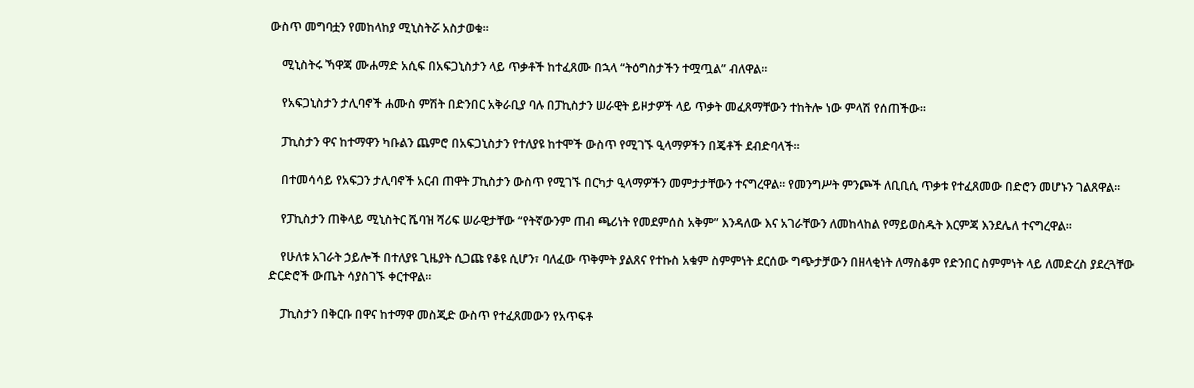ውስጥ መግባቷን የመከላከያ ሚኒስትሯ አስታወቁ።

    ሚኒስትሩ ኻዋጃ ሙሐማድ አሲፍ በአፍጋኒስታን ላይ ጥቃቶች ከተፈጸሙ በኋላ “ትዕግስታችን ተሟጧል” ብለዋል።

    የአፍጋኒስታን ታሊባኖች ሐሙስ ምሽት በድንበር አቅራቢያ ባሉ በፓኪስታን ሠራዊት ይዞታዎች ላይ ጥቃት መፈጸማቸውን ተከትሎ ነው ምላሽ የሰጠችው።

    ፓኪስታን ዋና ከተማዋን ካቡልን ጨምሮ በአፍጋኒስታን የተለያዩ ከተሞች ውስጥ የሚገኙ ዒላማዎችን በጄቶች ደብድባላች።

    በተመሳሳይ የአፍጋን ታሊባኖች አርብ ጠዋት ፓኪስታን ውስጥ የሚገኙ በርካታ ዒላማዎችን መምታታቸውን ተናግረዋል። የመንግሥት ምንጮች ለቢቢሲ ጥቃቱ የተፈጸመው በድሮን መሆኑን ገልጸዋል።

    የፓኪስታን ጠቅላይ ሚኒስትር ሼባዝ ሻሪፍ ሠራዊታቸው “የትኛውንም ጠብ ጫሪነት የመደምሰስ አቅም” እንዳለው እና አገራቸውን ለመከላከል የማይወስዱት እርምጃ እንደሌለ ተናግረዋል።

    የሁለቱ አገራት ኃይሎች በተለያዩ ጊዜያት ሲጋጩ የቆዩ ሲሆን፣ ባለፈው ጥቅምት ያልጸና የተኩስ አቁም ስምምነት ደርሰው ግጭታቻውን በዘላቂነት ለማስቆም የድንበር ስምምነት ላይ ለመድረስ ያደረጓቸው ድርድሮች ውጤት ሳያስገኙ ቀርተዋል።

    ፓኪስታን በቅርቡ በዋና ከተማዋ መስጂድ ውስጥ የተፈጸመውን የአጥፍቶ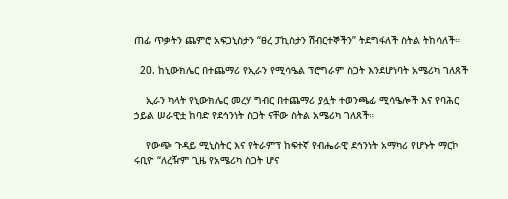ጠፊ ጥቃትን ጨምሮ አፍጋኒስታን “ፀረ ፓኪስታን ሽብርተኞችን” ትደግፋለች ስትል ትከሳለች።

  20. ከኒውክሌር በተጨማሪ የኢራን የሚሳዔል ፕሮግራም ስጋት እንደሆነባት አሜሪካ ገለጸች

    ኢራን ካላት የኒውክሌር መረሃ ግብር በተጨማሪ ያሏት ተወንጫፊ ሚሳዔሎች እና የባሕር ኃይል ሠራዊቷ ከባድ የደኅንነት ስጋት ናቸው ስትል አሜሪካ ገለጸች።

    የውጭ ጉዳይ ሚኒስትር እና የትራምፕ ከፍተኛ የብሔራዊ ደኅንነት አማካሪ የሆኑት ማርኮ ሩቢዮ “ለረዥም ጊዜ የአሜሪካ ስጋት ሆና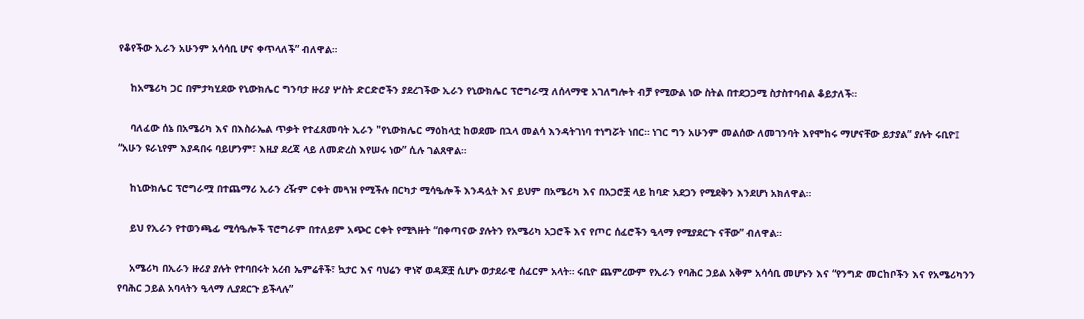የቆየችው ኢራን አሁንም አሳሳቢ ሆና ቀጥላለች” ብለዋል።

    ከአሜሪካ ጋር በምታካሂደው የኒውክሌር ግንባታ ዙሪያ ሦስት ድርድሮችን ያደረገችው ኢራን የኒውክሌር ፕሮግራሟ ለሰላማዊ አገለግሎት ብቻ የሚውል ነው ስትል በተደጋጋሚ ስታስተባብል ቆይታለች።

    ባለፈው ሰኔ በአሜሪካ እና በእስራኤል ጥቃት የተፈጸመባት ኢራን "የኒውክሌር ማዕከላቷ ከወደሙ በኋላ መልሳ እንዳትገነባ ተነግሯት ነበር። ነገር ግን አሁንም መልሰው ለመገንባት እየሞከሩ ማሆናቸው ይታያል” ያሉት ሩቢዮ፤ “አሁን ዩራኒየም እያዳበሩ ባይሆንም፣ እዚያ ደረጃ ላይ ለመድረስ እየሠሩ ነው” ሲሉ ገልጸዋል።

    ከኒውክሌር ፕሮግራሟ በተጨማሪ ኢራን ረዥም ርቀት መጓዝ የሚችሉ በርካታ ሚሳዔሎች እንዳሏት እና ይህም በአሜሪካ እና በአጋሮቿ ላይ ከባድ አደጋን የሚደቅን እንደሆነ አክለዋል።

    ይህ የኢራን የተወንጫፊ ሚሳዔሎች ፕሮግራም በተለይም አጭር ርቀት የሚጓዙት “በቀጣናው ያሉትን የአሜሪካ አጋሮች እና የጦር ሰፈሮችን ዒላማ የሚያደርጉ ናቸው” ብለዋል።

    አሜሪካ በኢራን ዙሪያ ያሉት የተባበሩት አረብ ኤምሬቶች፣ ኳታር እና ባህሬን ዋነኛ ወዳጆቿ ሲሆኑ ወታደራዊ ሰፈርም አላት። ሩቢዮ ጨምረውም የኢራን የባሕር ኃይል አቅም አሳሳቢ መሆኑን እና “የንግድ መርከቦችን እና የአሜሪካንን የባሕር ኃይል አባላትን ዒላማ ሊያደርጉ ይችላሉ”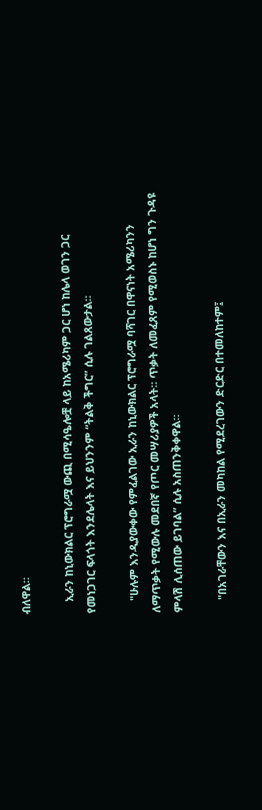ብለዋል።

    ኢራን ከኒውክልር ፕሮግራሟ ውጪ በሚሳዔሎቿ ላይ ከአሜሪካም ጋር ሆነ ከሌላ ወገን ጋር የመነጋገር ፍላጎት እንደሌላት እና ይህንንም “ትልቅ ችግር” ሲሉ ገልጸውታል።

    "ሁሉም እንዲያውቀው የምፈልገው ኢራን ከኒውክልር ፕሮግራሟ ባሻገር በዋናነት አሜሪካንን ለማጥቃት የሚውሉ መደበኛ የጦር መሣሪያዎች አላት። ጥቃት ለመፈጸም የሚወስኑ ከሆነ ግን ጉዳዩ ምላሽ ሊሰጠው ይገባል” ሲሉ አስጠንቅቀዋል።

    "በአገራቸውን እና በኢራን መካከል የሚደረገውን ድርድር በተመለከተም፤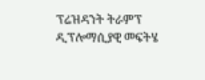ፕሬዝዳንት ትራምፕ ዲፕሎማሲያዊ መፍትሄ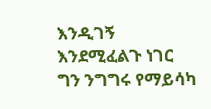እንዲገኝ እንደሚፈልጉ ነገር ግን ንግግሩ የማይሳካ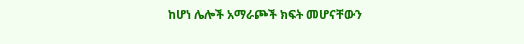ከሆነ ሌሎች አማራጮች ክፍት መሆናቸውን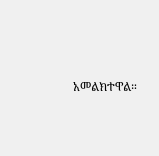አመልክተዋል።